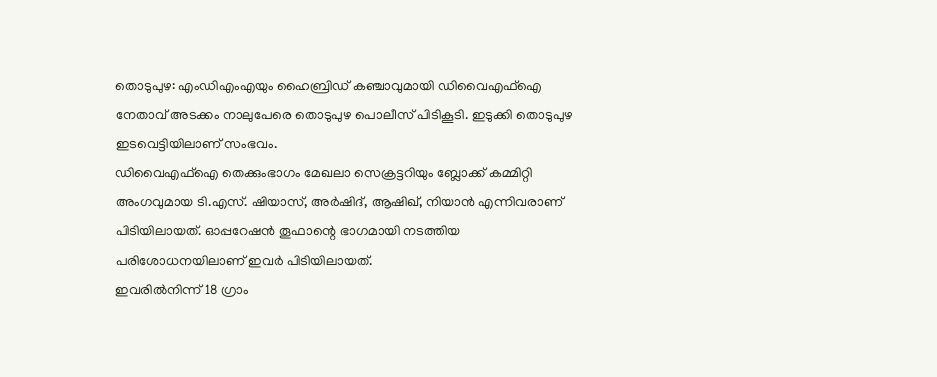തൊടുപുഴ: എംഡിഎംഎയും ഹൈബ്രിഡ് കഞ്ചാവുമായി ഡിവൈഎഫ്ഐ നേതാവ് അടക്കം നാലുപേരെ തൊടുപുഴ പൊലീസ് പിടികൂടി. ഇടുക്കി തൊടുപുഴ ഇടവെട്ടിയിലാണ് സംഭവം.
ഡിവൈഎഫ്ഐ തെക്കുംഭാഗം മേഖലാ സെക്രട്ടറിയും ബ്ലോക്ക് കമ്മിറ്റി അംഗവുമായ ടി.എസ്. ഷിയാസ്, അർഷിദ്, ആഷിഖ്, നിയാൻ എന്നിവരാണ് പിടിയിലായത്. ഓപ്പറേഷൻ തൂഫാന്റെ ഭാഗമായി നടത്തിയ പരിശോധനയിലാണ് ഇവർ പിടിയിലായത്.
ഇവരിൽനിന്ന് 18 ഗ്രാം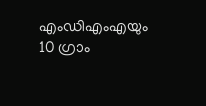എംഡിഎംഎയും 10 ഗ്രാം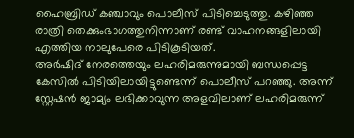ഹൈബ്രിഡ് കഞ്ചാവും പൊലീസ് പിടിച്ചെടുത്തു. കഴിഞ്ഞ രാത്രി തെക്കുംഭാഗത്തുനിന്നാണ് രണ്ട് വാഹനങ്ങളിലായി എത്തിയ നാലുപേരെ പിടികൂടിയത്.
അർഷിദ് നേരത്തെയും ലഹരിമരുന്നുമായി ബന്ധപ്പെട്ട കേസിൽ പിടിയിലായിട്ടുണ്ടെന്ന് പൊലീസ് പറഞ്ഞു. അന്ന് സ്റ്റേഷൻ ജാമ്യം ലഭിക്കാവുന്ന അളവിലാണ് ലഹരിമരുന്ന്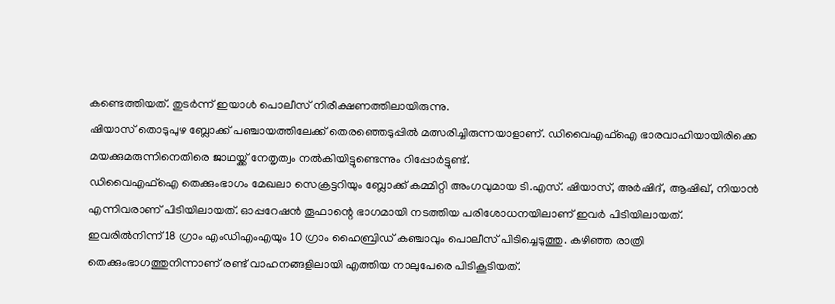കണ്ടെത്തിയത്. തുടർന്ന് ഇയാൾ പൊലീസ് നിരീക്ഷണത്തിലായിരുന്നു.
ഷിയാസ് തൊടുപുഴ ബ്ലോക്ക് പഞ്ചായത്തിലേക്ക് തെരഞ്ഞെടുപ്പിൽ മത്സരിച്ചിരുന്നയാളാണ്. ഡിവൈഎഫ്ഐ ഭാരവാഹിയായിരിക്കെ മയക്കുമരുന്നിനെതിരെ ജാഥയ്ക്ക് നേതൃത്വം നൽകിയിട്ടുണ്ടെന്നും റിപ്പോർട്ടുണ്ട്.
ഡിവൈഎഫ്ഐ തെക്കുംഭാഗം മേഖലാ സെക്രട്ടറിയും ബ്ലോക്ക് കമ്മിറ്റി അംഗവുമായ ടി.എസ്. ഷിയാസ്, അർഷിദ്, ആഷിഖ്, നിയാൻ എന്നിവരാണ് പിടിയിലായത്. ഓപ്പറേഷൻ തൂഫാന്റെ ഭാഗമായി നടത്തിയ പരിശോധനയിലാണ് ഇവർ പിടിയിലായത്.
ഇവരിൽനിന്ന് 18 ഗ്രാം എംഡിഎംഎയും 10 ഗ്രാം ഹൈബ്രിഡ് കഞ്ചാവും പൊലീസ് പിടിച്ചെടുത്തു. കഴിഞ്ഞ രാത്രി തെക്കുംഭാഗത്തുനിന്നാണ് രണ്ട് വാഹനങ്ങളിലായി എത്തിയ നാലുപേരെ പിടികൂടിയത്.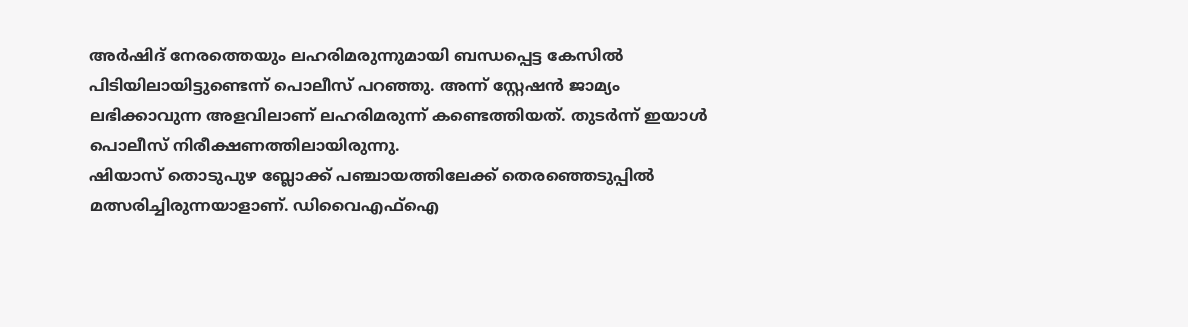അർഷിദ് നേരത്തെയും ലഹരിമരുന്നുമായി ബന്ധപ്പെട്ട കേസിൽ പിടിയിലായിട്ടുണ്ടെന്ന് പൊലീസ് പറഞ്ഞു. അന്ന് സ്റ്റേഷൻ ജാമ്യം ലഭിക്കാവുന്ന അളവിലാണ് ലഹരിമരുന്ന് കണ്ടെത്തിയത്. തുടർന്ന് ഇയാൾ പൊലീസ് നിരീക്ഷണത്തിലായിരുന്നു.
ഷിയാസ് തൊടുപുഴ ബ്ലോക്ക് പഞ്ചായത്തിലേക്ക് തെരഞ്ഞെടുപ്പിൽ മത്സരിച്ചിരുന്നയാളാണ്. ഡിവൈഎഫ്ഐ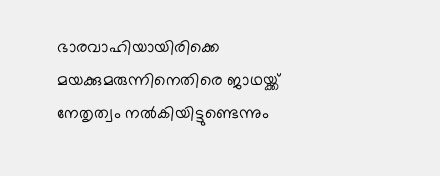ഭാരവാഹിയായിരിക്കെ മയക്കുമരുന്നിനെതിരെ ജാഥയ്ക്ക് നേതൃത്വം നൽകിയിട്ടുണ്ടെന്നും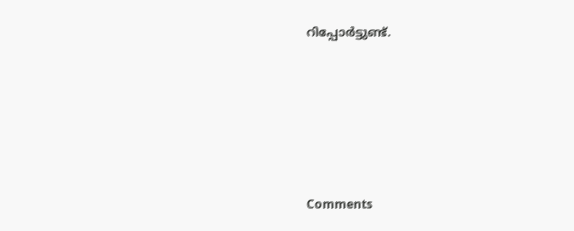റിപ്പോർട്ടുണ്ട്.







Comments